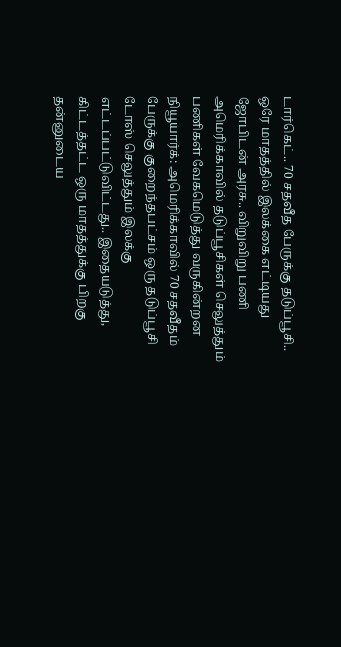டார்கெட்.. 70 சதவீத பேருக்கு தடுப்பூசி.. ஒரே மாதத்தில் இலக்கை எட்டியது ஜோபிடன் அரசு.. விறுவிறு பணி
அமெரிக்காவில் தடுப்பூசிகள் செலுத்தும் பணிகள் வேகமெடுத்து வருகின்றன
நியூயார்க்: அமெரிக்காவில் 70 சதவீதம் பேருக்கு குறைந்தபட்சம் ஒரு தடுப்பூசி டோஸ் செலுத்தும் இலக்கு எட்டப்பட்டுவிட்டது.. இதையடுத்து, கிட்டத்தட்ட ஒரு மாதத்துக்கு பிறகு தன்னுடைய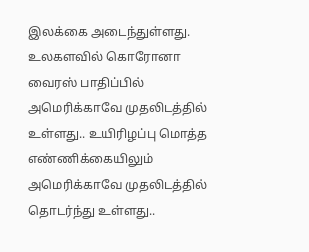இலக்கை அடைந்துள்ளது.
உலகளவில் கொரோனா வைரஸ் பாதிப்பில் அமெரிக்காவே முதலிடத்தில் உள்ளது.. உயிரிழப்பு மொத்த எண்ணிக்கையிலும் அமெரிக்காவே முதலிடத்தில் தொடர்ந்து உள்ளது..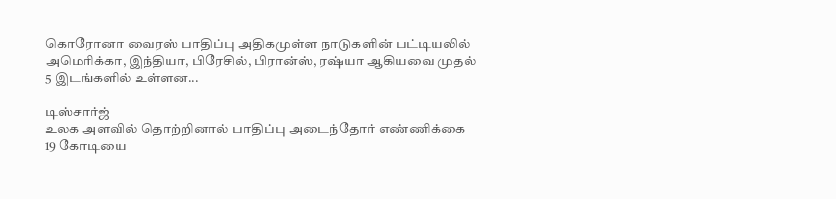கொரோனா வைரஸ் பாதிப்பு அதிகமுள்ள நாடுகளின் பட்டியலில் அமெரிக்கா, இந்தியா, பிரேசில், பிரான்ஸ், ரஷ்யா ஆகியவை முதல் 5 இடங்களில் உள்ளன...

டிஸ்சார்ஜ்
உலக அளவில் தொற்றினால் பாதிப்பு அடைந்தோர் எண்ணிக்கை 19 கோடியை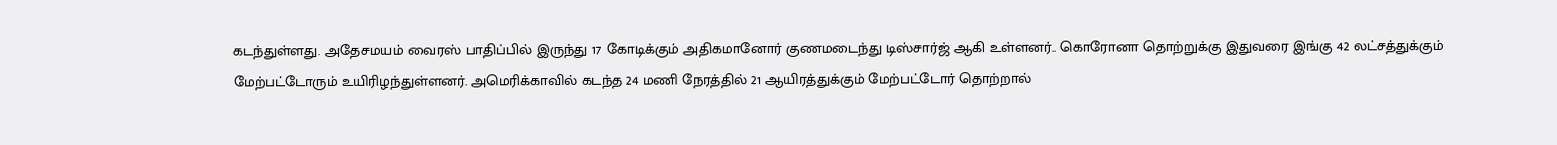கடந்துள்ளது. அதேசமயம் வைரஸ் பாதிப்பில் இருந்து 17 கோடிக்கும் அதிகமானோர் குணமடைந்து டிஸ்சார்ஜ் ஆகி உள்ளனர்.. கொரோனா தொற்றுக்கு இதுவரை இங்கு 42 லட்சத்துக்கும் மேற்பட்டோரும் உயிரிழந்துள்ளனர். அமெரிக்காவில் கடந்த 24 மணி நேரத்தில் 21 ஆயிரத்துக்கும் மேற்பட்டோர் தொற்றால்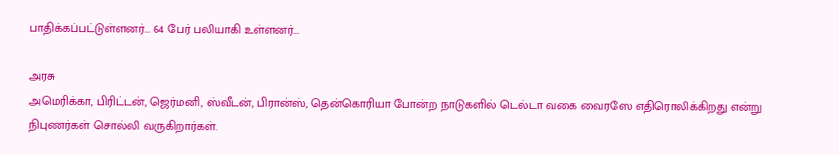பாதிக்கப்பட்டுள்ளனர்... 64 பேர் பலியாகி உள்ளனர்...

அரசு
அமெரிக்கா, பிரிட்டன், ஜெர்மனி, ஸ்வீடன், பிரான்ஸ், தென்கொரியா போன்ற நாடுகளில் டெல்டா வகை வைரஸே எதிரொலிக்கிறது என்று நிபுணர்கள் சொல்லி வருகிறார்கள்.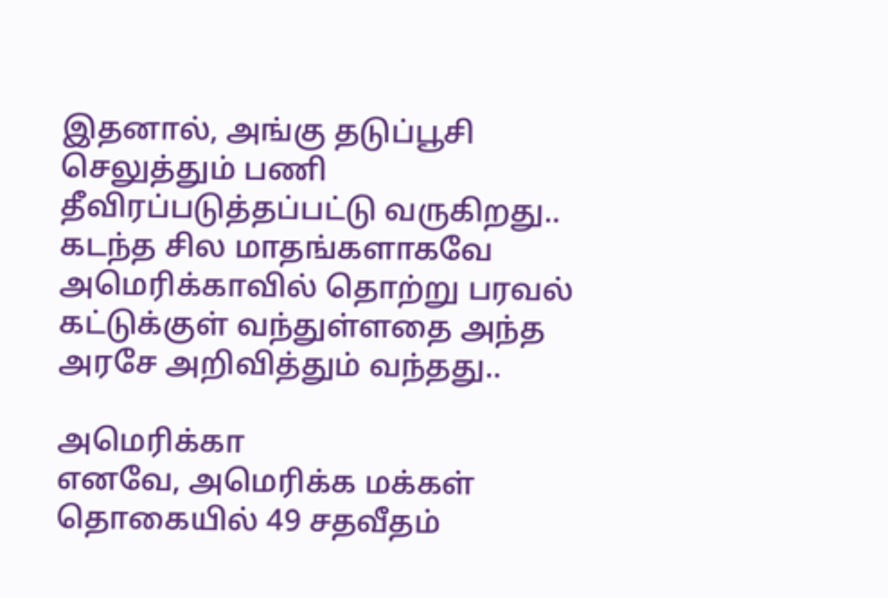இதனால், அங்கு தடுப்பூசி செலுத்தும் பணி தீவிரப்படுத்தப்பட்டு வருகிறது.. கடந்த சில மாதங்களாகவே அமெரிக்காவில் தொற்று பரவல் கட்டுக்குள் வந்துள்ளதை அந்த அரசே அறிவித்தும் வந்தது..

அமெரிக்கா
எனவே, அமெரிக்க மக்கள் தொகையில் 49 சதவீதம்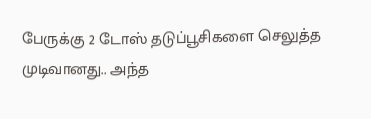பேருக்கு 2 டோஸ் தடுப்பூசிகளை செலுத்த முடிவானது.. அந்த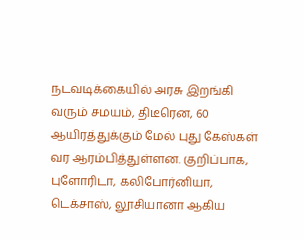நடவடிக்கையில் அரசு இறங்கி வரும் சமயம், திடீரென, 60 ஆயிரத்துக்கும் மேல் புது கேஸ்கள் வர ஆரம்பித்துள்ளன. குறிப்பாக, புளோரிடா, கலிபோர்னியா, டெக்சாஸ், லூசியானா ஆகிய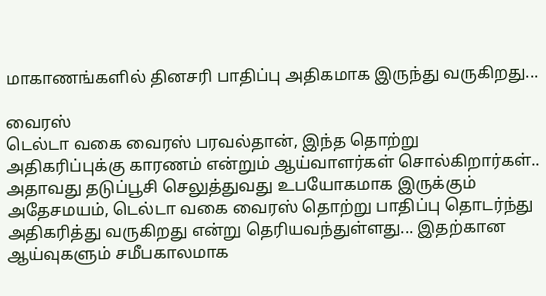மாகாணங்களில் தினசரி பாதிப்பு அதிகமாக இருந்து வருகிறது...

வைரஸ்
டெல்டா வகை வைரஸ் பரவல்தான், இந்த தொற்று அதிகரிப்புக்கு காரணம் என்றும் ஆய்வாளர்கள் சொல்கிறார்கள்.. அதாவது தடுப்பூசி செலுத்துவது உபயோகமாக இருக்கும் அதேசமயம், டெல்டா வகை வைரஸ் தொற்று பாதிப்பு தொடர்ந்து அதிகரித்து வருகிறது என்று தெரியவந்துள்ளது... இதற்கான ஆய்வுகளும் சமீபகாலமாக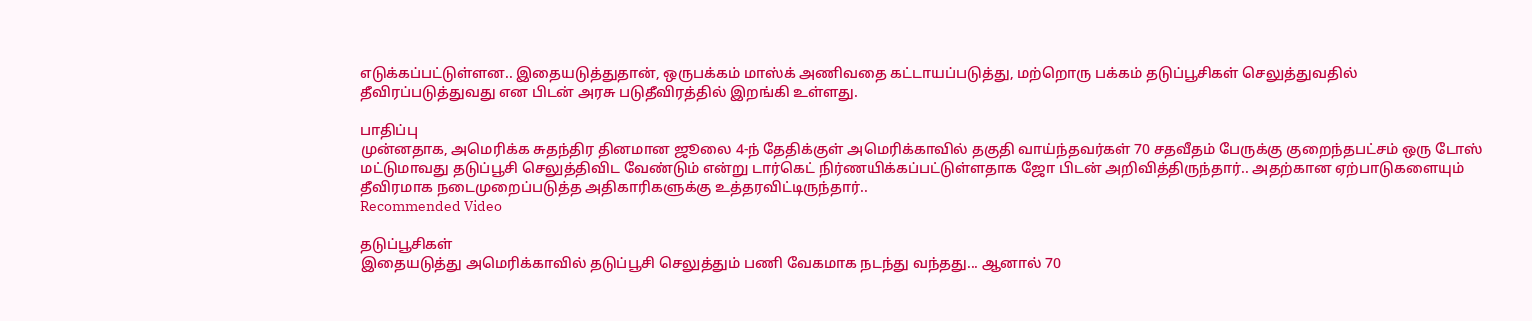எடுக்கப்பட்டுள்ளன.. இதையடுத்துதான், ஒருபக்கம் மாஸ்க் அணிவதை கட்டாயப்படுத்து, மற்றொரு பக்கம் தடுப்பூசிகள் செலுத்துவதில் தீவிரப்படுத்துவது என பிடன் அரசு படுதீவிரத்தில் இறங்கி உள்ளது.

பாதிப்பு
முன்னதாக, அமெரிக்க சுதந்திர தினமான ஜூலை 4-ந் தேதிக்குள் அமெரிக்காவில் தகுதி வாய்ந்தவர்கள் 70 சதவீதம் பேருக்கு குறைந்தபட்சம் ஒரு டோஸ் மட்டுமாவது தடுப்பூசி செலுத்திவிட வேண்டும் என்று டார்கெட் நிர்ணயிக்கப்பட்டுள்ளதாக ஜோ பிடன் அறிவித்திருந்தார்.. அதற்கான ஏற்பாடுகளையும் தீவிரமாக நடைமுறைப்படுத்த அதிகாரிகளுக்கு உத்தரவிட்டிருந்தார்..
Recommended Video

தடுப்பூசிகள்
இதையடுத்து அமெரிக்காவில் தடுப்பூசி செலுத்தும் பணி வேகமாக நடந்து வந்தது... ஆனால் 70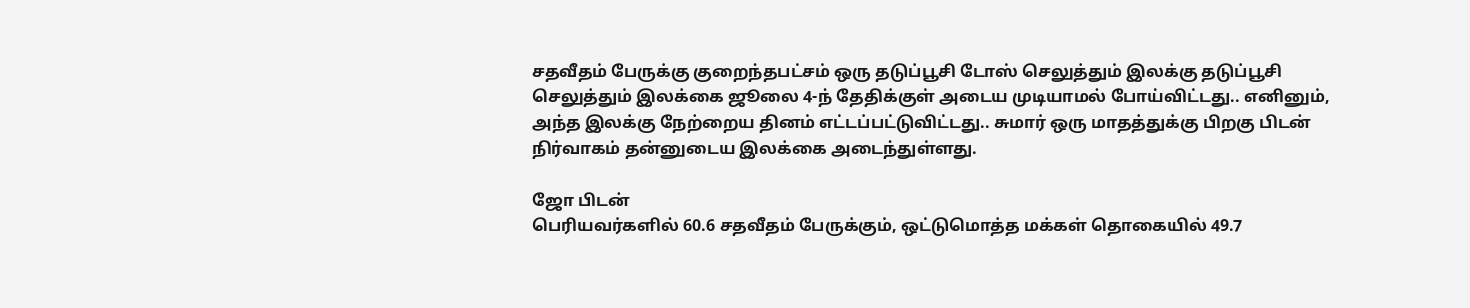சதவீதம் பேருக்கு குறைந்தபட்சம் ஒரு தடுப்பூசி டோஸ் செலுத்தும் இலக்கு தடுப்பூசி செலுத்தும் இலக்கை ஜூலை 4-ந் தேதிக்குள் அடைய முடியாமல் போய்விட்டது.. எனினும், அந்த இலக்கு நேற்றைய தினம் எட்டப்பட்டுவிட்டது.. சுமார் ஒரு மாதத்துக்கு பிறகு பிடன் நிர்வாகம் தன்னுடைய இலக்கை அடைந்துள்ளது.

ஜோ பிடன்
பெரியவர்களில் 60.6 சதவீதம் பேருக்கும், ஒட்டுமொத்த மக்கள் தொகையில் 49.7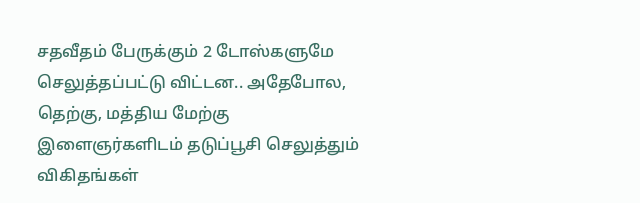சதவீதம் பேருக்கும் 2 டோஸ்களுமே செலுத்தப்பட்டு விட்டன.. அதேபோல, தெற்கு, மத்திய மேற்கு இளைஞர்களிடம் தடுப்பூசி செலுத்தும் விகிதங்கள்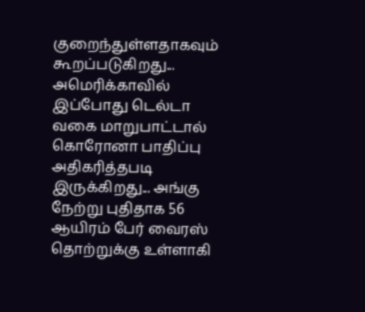குறைந்துள்ளதாகவும் கூறப்படுகிறது... அமெரிக்காவில் இப்போது டெல்டா வகை மாறுபாட்டால் கொரோனா பாதிப்பு அதிகரித்தபடி இருக்கிறது... அங்கு நேற்று புதிதாக 56 ஆயிரம் பேர் வைரஸ் தொற்றுக்கு உள்ளாகி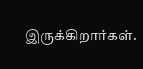இருக்கிறார்கள்.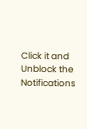Click it and Unblock the Notifications